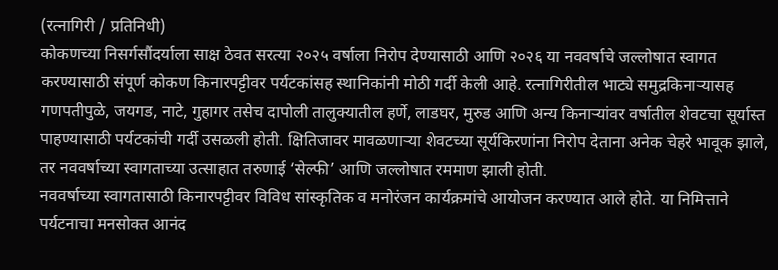(रत्नागिरी / प्रतिनिधी)
कोकणच्या निसर्गसौंदर्याला साक्ष ठेवत सरत्या २०२५ वर्षाला निरोप देण्यासाठी आणि २०२६ या नववर्षाचे जल्लोषात स्वागत करण्यासाठी संपूर्ण कोकण किनारपट्टीवर पर्यटकांसह स्थानिकांनी मोठी गर्दी केली आहे. रत्नागिरीतील भाट्ये समुद्रकिनाऱ्यासह गणपतीपुळे, जयगड, नाटे, गुहागर तसेच दापोली तालुक्यातील हर्णे, लाडघर, मुरुड आणि अन्य किनाऱ्यांवर वर्षातील शेवटचा सूर्यास्त पाहण्यासाठी पर्यटकांची गर्दी उसळली होती. क्षितिजावर मावळणाऱ्या शेवटच्या सूर्यकिरणांना निरोप देताना अनेक चेहरे भावूक झाले, तर नववर्षाच्या स्वागताच्या उत्साहात तरुणाई ‘सेल्फी’ आणि जल्लोषात रममाण झाली होती.
नववर्षाच्या स्वागतासाठी किनारपट्टीवर विविध सांस्कृतिक व मनोरंजन कार्यक्रमांचे आयोजन करण्यात आले होते. या निमित्ताने पर्यटनाचा मनसोक्त आनंद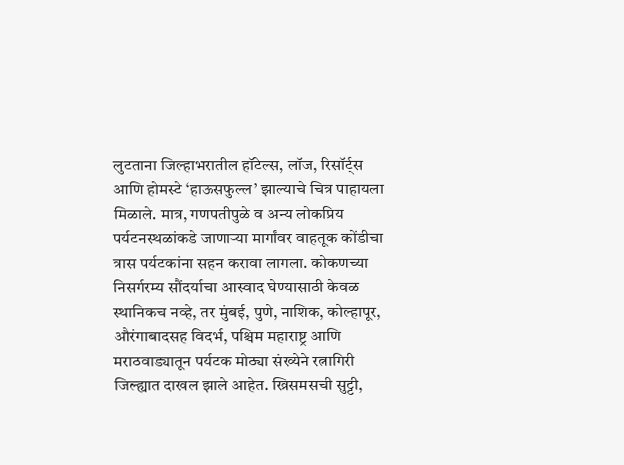लुटताना जिल्हाभरातील हॉटेल्स, लॉज, रिसॉर्ट्स आणि होमस्टे ‘हाऊसफुल्ल’ झाल्याचे चित्र पाहायला मिळाले. मात्र, गणपतीपुळे व अन्य लोकप्रिय पर्यटनस्थळांकडे जाणाऱ्या मार्गांवर वाहतूक कोंडीचा त्रास पर्यटकांना सहन करावा लागला. कोकणच्या निसर्गरम्य सौंदर्याचा आस्वाद घेण्यासाठी केवळ स्थानिकच नव्हे, तर मुंबई, पुणे, नाशिक, कोल्हापूर, औरंगाबादसह विदर्भ, पश्चिम महाराष्ट्र आणि मराठवाड्यातून पर्यटक मोठ्या संख्येने रत्नागिरी जिल्ह्यात दाखल झाले आहेत. ख्रिसमसची सुट्टी,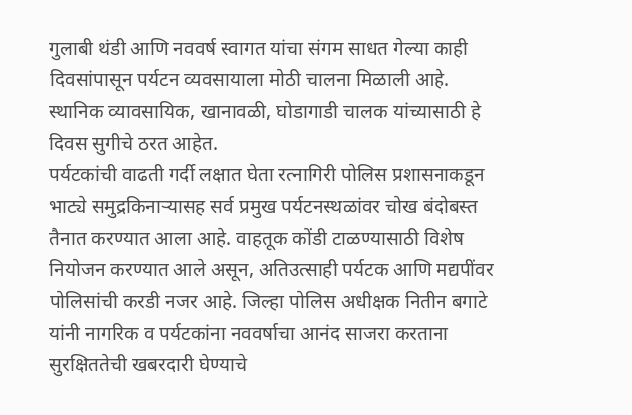गुलाबी थंडी आणि नववर्ष स्वागत यांचा संगम साधत गेल्या काही दिवसांपासून पर्यटन व्यवसायाला मोठी चालना मिळाली आहे. स्थानिक व्यावसायिक, खानावळी, घोडागाडी चालक यांच्यासाठी हे दिवस सुगीचे ठरत आहेत.
पर्यटकांची वाढती गर्दी लक्षात घेता रत्नागिरी पोलिस प्रशासनाकडून भाट्ये समुद्रकिनाऱ्यासह सर्व प्रमुख पर्यटनस्थळांवर चोख बंदोबस्त तैनात करण्यात आला आहे. वाहतूक कोंडी टाळण्यासाठी विशेष नियोजन करण्यात आले असून, अतिउत्साही पर्यटक आणि मद्यपींवर पोलिसांची करडी नजर आहे. जिल्हा पोलिस अधीक्षक नितीन बगाटे यांनी नागरिक व पर्यटकांना नववर्षाचा आनंद साजरा करताना सुरक्षिततेची खबरदारी घेण्याचे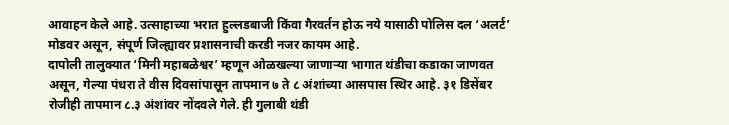आवाहन केले आहे. उत्साहाच्या भरात हुल्लडबाजी किंवा गैरवर्तन होऊ नये यासाठी पोलिस दल ‘अलर्ट’ मोडवर असून, संपूर्ण जिल्ह्यावर प्रशासनाची करडी नजर कायम आहे.
दापोली तालुक्यात ‘मिनी महाबळेश्वर’ म्हणून ओळखल्या जाणाऱ्या भागात थंडीचा कडाका जाणवत असून, गेल्या पंधरा ते वीस दिवसांपासून तापमान ७ ते ८ अंशांच्या आसपास स्थिर आहे. ३१ डिसेंबर रोजीही तापमान ८.३ अंशांवर नोंदवले गेले. ही गुलाबी थंडी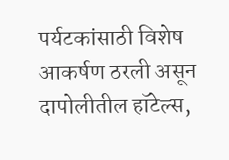पर्यटकांसाठी विशेष आकर्षण ठरली असून दापोलीतील हॉटेल्स,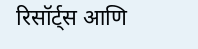रिसॉर्ट्स आणि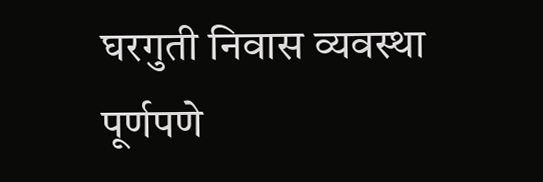घरगुती निवास व्यवस्था पूर्णपणे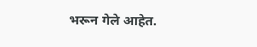भरून गेले आहेत.